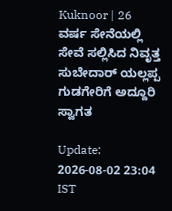Kuknoor | 26 ವರ್ಷ ಸೇನೆಯಲ್ಲಿ ಸೇವೆ ಸಲ್ಲಿಸಿದ ನಿವೃತ್ತ ಸುಬೇದಾರ್ ಯಲ್ಲಪ್ಪ ಗುಡಗೇರಿಗೆ ಅದ್ದೂರಿ ಸ್ವಾಗತ

Update: 2026-08-02 23:04 IST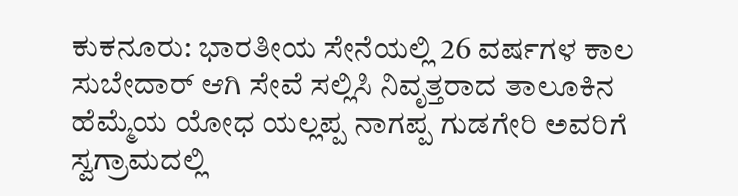ಕುಕನೂರು: ಭಾರತೀಯ ಸೇನೆಯಲ್ಲಿ 26 ವರ್ಷಗಳ ಕಾಲ ಸುಬೇದಾರ್ ಆಗಿ ಸೇವೆ ಸಲ್ಲಿಸಿ ನಿವೃತ್ತರಾದ ತಾಲೂಕಿನ ಹೆಮ್ಮೆಯ ಯೋಧ ಯಲ್ಲಪ್ಪ ನಾಗಪ್ಪ ಗುಡಗೇರಿ ಅವರಿಗೆ ಸ್ವಗ್ರಾಮದಲ್ಲಿ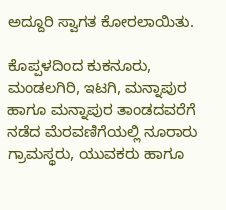ಅದ್ದೂರಿ ಸ್ವಾಗತ ಕೋರಲಾಯಿತು.

ಕೊಪ್ಪಳದಿಂದ ಕುಕನೂರು, ಮಂಡಲಗಿರಿ, ಇಟಗಿ, ಮನ್ನಾಪುರ ಹಾಗೂ ಮನ್ನಾಪುರ ತಾಂಡದವರೆಗೆ ನಡೆದ ಮೆರವಣಿಗೆಯಲ್ಲಿ ನೂರಾರು ಗ್ರಾಮಸ್ಥರು, ಯುವಕರು ಹಾಗೂ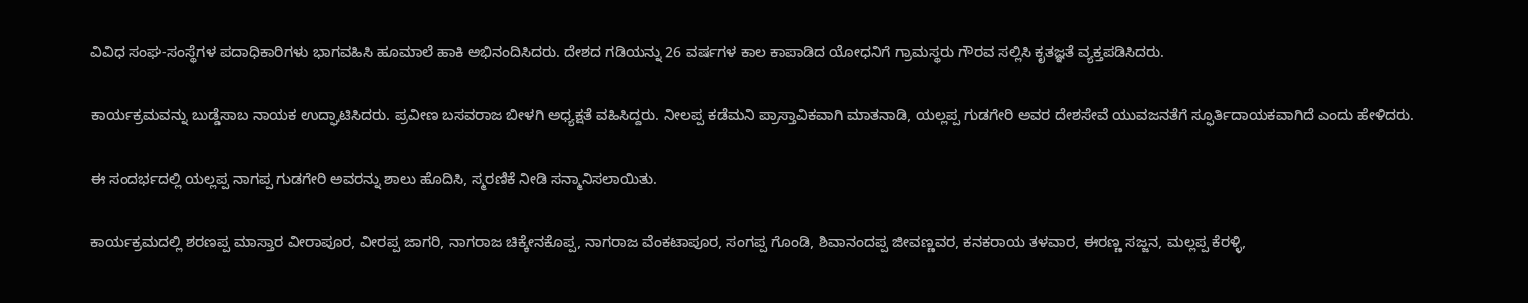ವಿವಿಧ ಸಂಘ-ಸಂಸ್ಥೆಗಳ ಪದಾಧಿಕಾರಿಗಳು ಭಾಗವಹಿಸಿ ಹೂಮಾಲೆ ಹಾಕಿ ಅಭಿನಂದಿಸಿದರು. ದೇಶದ ಗಡಿಯನ್ನು 26 ವರ್ಷಗಳ ಕಾಲ ಕಾಪಾಡಿದ ಯೋಧನಿಗೆ ಗ್ರಾಮಸ್ಥರು ಗೌರವ ಸಲ್ಲಿಸಿ ಕೃತಜ್ಞತೆ ವ್ಯಕ್ತಪಡಿಸಿದರು.

ಕಾರ್ಯಕ್ರಮವನ್ನು ಬುಡ್ಡೆಸಾಬ ನಾಯಕ ಉದ್ಘಾಟಿಸಿದರು. ಪ್ರವೀಣ ಬಸವರಾಜ ಬೀಳಗಿ ಅಧ್ಯಕ್ಷತೆ ವಹಿಸಿದ್ದರು. ನೀಲಪ್ಪ ಕಡೆಮನಿ ಪ್ರಾಸ್ತಾವಿಕವಾಗಿ ಮಾತನಾಡಿ, ಯಲ್ಲಪ್ಪ ಗುಡಗೇರಿ ಅವರ ದೇಶಸೇವೆ ಯುವಜನತೆಗೆ ಸ್ಫೂರ್ತಿದಾಯಕವಾಗಿದೆ ಎಂದು ಹೇಳಿದರು.

ಈ ಸಂದರ್ಭದಲ್ಲಿ ಯಲ್ಲಪ್ಪ ನಾಗಪ್ಪ ಗುಡಗೇರಿ ಅವರನ್ನು ಶಾಲು ಹೊದಿಸಿ, ಸ್ಮರಣಿಕೆ ನೀಡಿ ಸನ್ಮಾನಿಸಲಾಯಿತು.

ಕಾರ್ಯಕ್ರಮದಲ್ಲಿ ಶರಣಪ್ಪ ಮಾಸ್ತಾರ ವೀರಾಪೂರ, ವೀರಪ್ಪ ಜಾಗರಿ, ನಾಗರಾಜ ಚಿಕ್ಕೇನಕೊಪ್ಪ, ನಾಗರಾಜ ವೆಂಕಟಾಪೂರ, ಸಂಗಪ್ಪ ಗೊಂಡಿ, ಶಿವಾನಂದಪ್ಪ ಜೀವಣ್ಣವರ, ಕನಕರಾಯ ತಳವಾರ, ಈರಣ್ಣ ಸಜ್ಜನ, ಮಲ್ಲಪ್ಪ ಕೆರಳ್ಳಿ,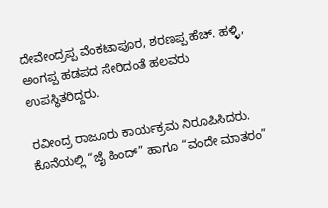ದೇವೇಂದ್ರಪ್ಪ ವೆಂಕಟಾಪೂರ, ಶರಣಪ್ಪ ಹೆಚ್. ಹಳ್ಳಿ, ಅಂಗಪ್ಪ ಹಡಪದ ಸೇರಿದಂತೆ ಹಲವರು ಉಪಸ್ಥಿತರಿದ್ದರು.

ರವೀಂದ್ರ ರಾಜೂರು ಕಾರ್ಯಕ್ರಮ ನಿರೂಪಿಸಿದರು. ಕೊನೆಯಲ್ಲಿ “ಜೈ ಹಿಂದ್” ಹಾಗೂ “ವಂದೇ ಮಾತರಂ”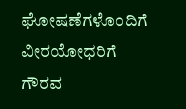ಘೋಷಣೆಗಳೊಂದಿಗೆ ವೀರಯೋಧರಿಗೆ ಗೌರವ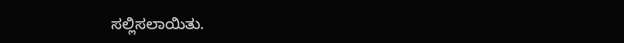ಸಲ್ಲಿಸಲಾಯಿತು.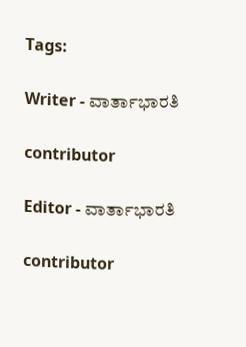Tags:

Writer - ವಾರ್ತಾಭಾರತಿ

contributor

Editor - ವಾರ್ತಾಭಾರತಿ

contributor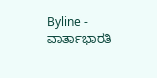Byline - ವಾರ್ತಾಭಾರತಿ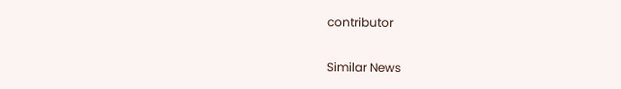contributor

Similar News